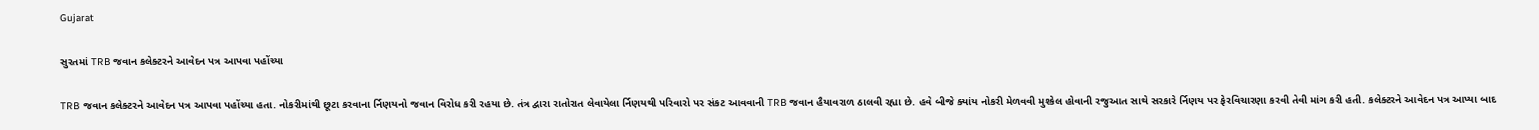Gujarat

સુરતમાં TRB જવાન કલેક્ટરને આવેદન પત્ર આપવા પહોંચ્યા

TRB જવાન કલેક્ટરને આવેદન પત્ર આપવા પહોંચ્યા હતા. નોકરીમાંથી છૂટા કરવાના ર્નિણયનો જવાન વિરોધ કરી રહયા છે. તંત્ર દ્વારા રાતોરાત લેવાયેલા ર્નિણયથી પરિવારો પર સંકટ આવવાની TRB જવાન હૈયાવરાળ ઠાલવી રહ્યા છે. હવે બીજે ક્યાંય નોકરી મેળવવી મુશ્કેલ હોવાની રજુઆત સાથે સરકારે ર્નિણય પર ફેરવિચારણા કરવી તેવી માંગ કરી હતી. કલેક્ટરને આવેદન પત્ર આપ્યા બાદ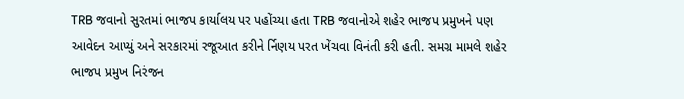TRB જવાનો સુરતમાં ભાજપ કાર્યાલય પર પહોંચ્યા હતા TRB જવાનોએ શહેર ભાજપ પ્રમુખને પણ આવેદન આપ્યું અને સરકારમાં રજૂઆત કરીને ર્નિણય પરત ખેંચવા વિનંતી કરી હતી. સમગ્ર મામલે શહેર ભાજપ પ્રમુખ નિરંજન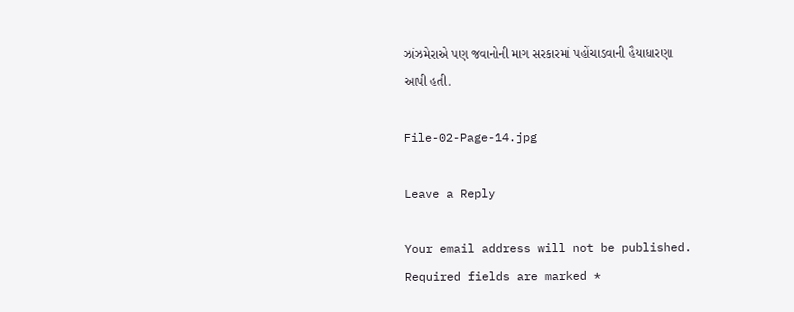ઝાંઝમેરાએ પણ જવાનોની માગ સરકારમાં પહોંચાડવાની હૈયાધારણા આપી હતી.

File-02-Page-14.jpg

Leave a Reply

Your email address will not be published. Required fields are marked *